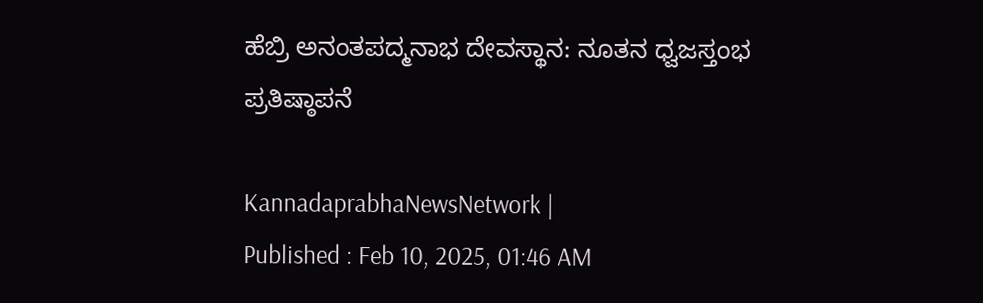ಹೆಬ್ರಿ ಅನಂತಪದ್ಮನಾಭ ದೇವಸ್ಥಾನ: ನೂತನ ಧ್ವಜಸ್ತಂಭ ಪ್ರತಿಷ್ಠಾಪನೆ

KannadaprabhaNewsNetwork |
Published : Feb 10, 2025, 01:46 AM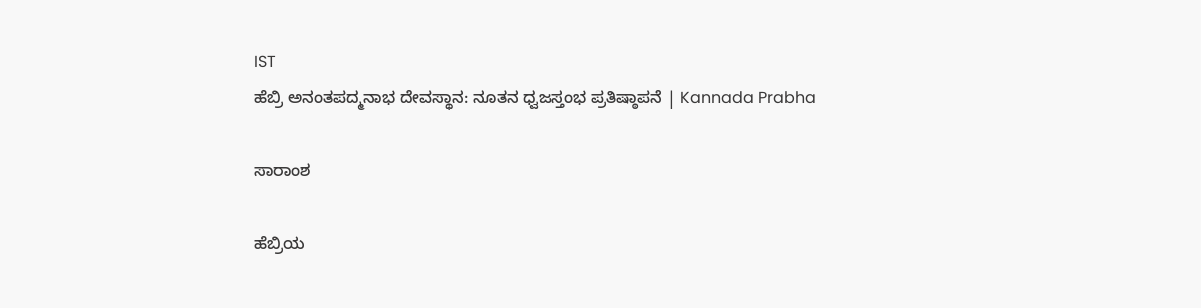IST
ಹೆಬ್ರಿ ಅನಂತಪದ್ಮನಾಭ ದೇವಸ್ಥಾನ: ನೂತನ ಧ್ವಜಸ್ತಂಭ ಪ್ರತಿಷ್ಠಾಪನೆ | Kannada Prabha

ಸಾರಾಂಶ

ಹೆಬ್ರಿಯ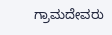ಗ್ರಾಮದೇವರು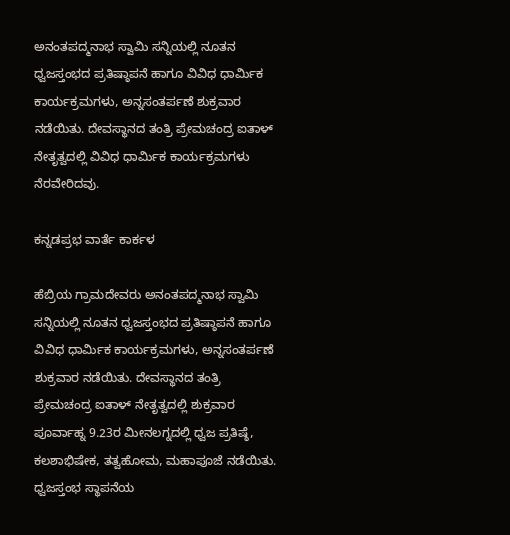ಅನಂತಪದ್ಮನಾಭ ಸ್ವಾಮಿ ಸನ್ನಿಯಲ್ಲಿ ನೂತನ ಧ್ವಜಸ್ತಂಭದ ಪ್ರತಿಷ್ಠಾಪನೆ ಹಾಗೂ ವಿವಿಧ ಧಾರ್ಮಿಕ ಕಾರ್ಯಕ್ರಮಗಳು, ಅನ್ನಸಂತರ್ಪಣೆ ಶುಕ್ರವಾರ ನಡೆಯಿತು. ದೇವಸ್ಥಾನದ ತಂತ್ರಿ ಪ್ರೇಮಚಂದ್ರ ಐತಾಳ್ ನೇತೃತ್ವದಲ್ಲಿ ವಿವಿಧ ಧಾರ್ಮಿಕ ಕಾರ್ಯಕ್ರಮಗಳು ನೆರವೇರಿದವು.

ಕನ್ನಡಪ್ರಭ ವಾರ್ತೆ ಕಾರ್ಕಳ

ಹೆಬ್ರಿಯ ಗ್ರಾಮದೇವರು ಅನಂತಪದ್ಮನಾಭ ಸ್ವಾಮಿ ಸನ್ನಿಯಲ್ಲಿ ನೂತನ ಧ್ವಜಸ್ತಂಭದ ಪ್ರತಿಷ್ಠಾಪನೆ ಹಾಗೂ ವಿವಿಧ ಧಾರ್ಮಿಕ ಕಾರ್ಯಕ್ರಮಗಳು, ಅನ್ನಸಂತರ್ಪಣೆ ಶುಕ್ರವಾರ ನಡೆಯಿತು. ದೇವಸ್ಥಾನದ ತಂತ್ರಿ ಪ್ರೇಮಚಂದ್ರ ಐತಾಳ್ ನೇತೃತ್ವದಲ್ಲಿ ಶುಕ್ರವಾರ ಪೂರ್ವಾಹ್ನ 9.23ರ ಮೀನಲಗ್ನದಲ್ಲಿ ಧ್ವಜ ಪ್ರತಿಷ್ಠೆ, ಕಲಶಾಭಿಷೇಕ, ತತ್ವಹೋಮ, ಮಹಾಪೂಜೆ ನಡೆಯಿತು. ಧ್ವಜಸ್ತಂಭ ಸ್ಥಾಪನೆಯ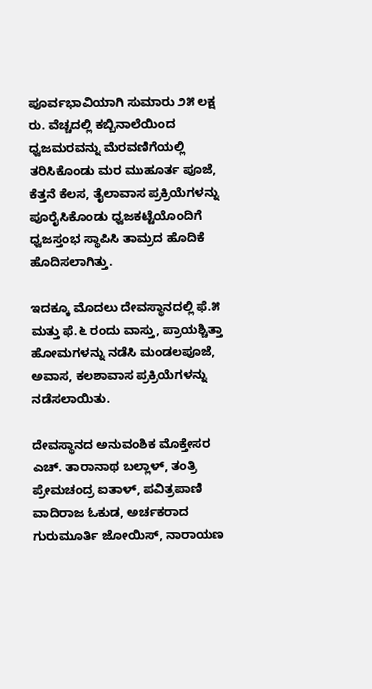ಪೂರ್ವಭಾವಿಯಾಗಿ ಸುಮಾರು ೨೫ ಲಕ್ಷ ರು. ವೆಚ್ಚದಲ್ಲಿ ಕಬ್ಬಿನಾಲೆಯಿಂದ ಧ್ವಜಮರವನ್ನು ಮೆರವಣಿಗೆಯಲ್ಲಿ ತರಿಸಿಕೊಂಡು ಮರ ಮುಹೂರ್ತ ಪೂಜೆ, ಕೆತ್ತನೆ ಕೆಲಸ, ತೈಲಾವಾಸ ಪ್ರಕ್ರಿಯೆಗಳನ್ನು ಪೂರೈಸಿಕೊಂಡು ಧ್ವಜಕಟ್ಟೆಯೊಂದಿಗೆ ಧ್ವಜಸ್ತಂಭ ಸ್ಥಾಪಿಸಿ ತಾಮ್ರದ ಹೊದಿಕೆ ಹೊದಿಸಲಾಗಿತ್ತು.

ಇದಕ್ಕೂ ಮೊದಲು ದೇವಸ್ಥಾನದಲ್ಲಿ ಫೆ.೫ ಮತ್ತು ಫೆ.೬ ರಂದು ವಾಸ್ತು, ಪ್ರಾಯಶ್ಚಿತ್ತಾ ಹೋಮಗಳನ್ನು ನಡೆಸಿ ಮಂಡಲಪೂಜೆ, ಅವಾಸ, ಕಲಶಾವಾಸ ಪ್ರಕ್ರಿಯೆಗಳನ್ನು ನಡೆಸಲಾಯಿತು.

ದೇವಸ್ಥಾನದ ಅನುವಂಶಿಕ ಮೊಕ್ತೇಸರ ಎಚ್. ತಾರಾನಾಥ ಬಲ್ಲಾಳ್, ತಂತ್ರಿ ಪ್ರೇಮಚಂದ್ರ ಐತಾಳ್, ಪವಿತ್ರಪಾಣಿ ವಾದಿರಾಜ ಓಕುಡ, ಅರ್ಚಕರಾದ ಗುರುಮೂರ್ತಿ ಜೋಯಿಸ್, ನಾರಾಯಣ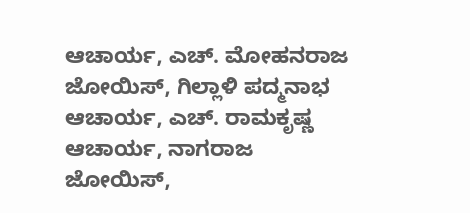ಆಚಾರ್ಯ, ಎಚ್. ಮೋಹನರಾಜ ಜೋಯಿಸ್, ಗಿಲ್ಲಾಳಿ ಪದ್ಮನಾಭ ಆಚಾರ್ಯ, ಎಚ್. ರಾಮಕೃಷ್ಣ ಆಚಾರ್ಯ, ನಾಗರಾಜ ಜೋಯಿಸ್,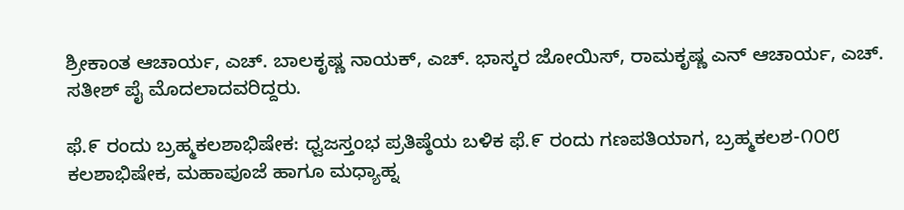ಶ್ರೀಕಾಂತ ಆಚಾರ್ಯ, ಎಚ್. ಬಾಲಕೃಷ್ಣ ನಾಯಕ್, ಎಚ್. ಭಾಸ್ಕರ ಜೋಯಿಸ್, ರಾಮಕೃಷ್ಣ ಎನ್ ಆಚಾರ್ಯ, ಎಚ್. ಸತೀಶ್ ಪೈ ಮೊದಲಾದವರಿದ್ದರು.

ಫೆ.೯ ರಂದು ಬ್ರಹ್ಮಕಲಶಾಭಿಷೇಕ: ಧ್ವಜಸ್ತಂಭ ಪ್ರತಿಷ್ಠೆಯ ಬಳಿಕ ಫೆ.೯ ರಂದು ಗಣಪತಿಯಾಗ, ಬ್ರಹ್ಮಕಲಶ-೧೦೮ ಕಲಶಾಭಿಷೇಕ, ಮಹಾಪೂಜೆ ಹಾಗೂ ಮಧ್ಯಾಹ್ನ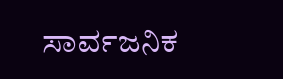ಸಾರ್ವಜನಿಕ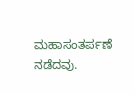ಮಹಾಸಂತರ್ಪಣೆ ನಡೆದವು.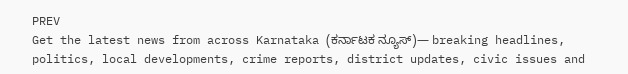PREV
Get the latest news from across Karnataka (ಕರ್ನಾಟಕ ನ್ಯೂಸ್)— breaking headlines, politics, local developments, crime reports, district updates, civic issues and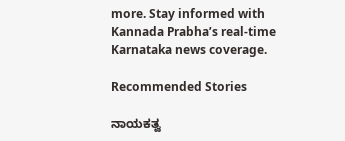more. Stay informed with Kannada Prabha’s real‑time Karnataka news coverage.

Recommended Stories

ನಾಯಕತ್ವ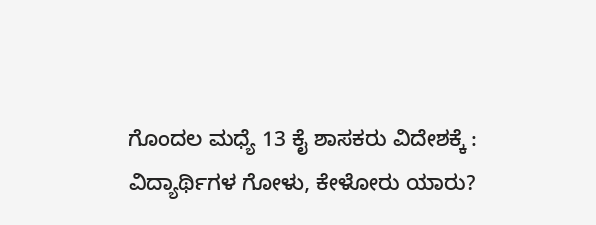ಗೊಂದಲ ಮಧ್ಯೆ 13 ಕೈ ಶಾಸಕರು ವಿದೇಶಕ್ಕೆ :
ವಿದ್ಯಾರ್ಥಿಗಳ ಗೋಳು, ಕೇಳೋರು ಯಾರು?